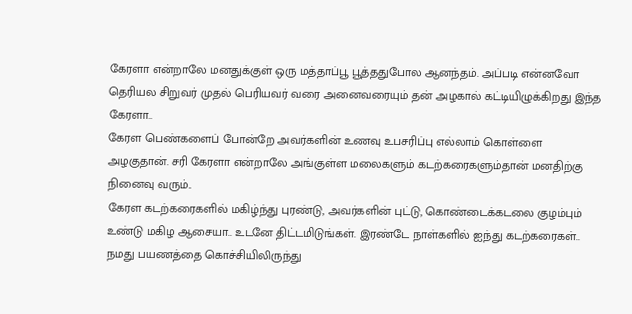கேரளா என்றாலே மனதுக்குள் ஒரு மத்தாப்பூ பூத்ததுபோல ஆனந்தம். அப்படி என்னவோ தெரியல சிறுவர் முதல் பெரியவர் வரை அனைவரையும் தன் அழகால் கட்டியிழுக்கிறது இந்த கேரளா..
கேரள பெண்களைப் போன்றே அவர்களின் உணவு உபசரிப்பு எல்லாம் கொள்ளை அழகுதான். சரி கேரளா என்றாலே அங்குள்ள மலைகளும் கடற்கரைகளும்தான் மனதிற்கு நினைவு வரும்..
கேரள கடற்கரைகளில் மகிழ்ந்து புரண்டு, அவர்களின் புட்டு, கொண்டைக்கடலை குழம்பும் உண்டு மகிழ ஆசையா.. உடனே திட்டமிடுங்கள். இரண்டே நாள்களில் ஐந்து கடற்கரைகள்..
நமது பயணத்தை கொச்சியிலிருந்து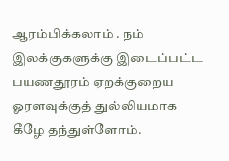ஆரம்பிக்கலாம் . நம் இலக்குகளுக்கு இடைப்பட்ட பயணதூரம் ஏறக்குறைய ஓரளவுக்குத் துல்லியமாக கீழே தந்துள்ளோம்.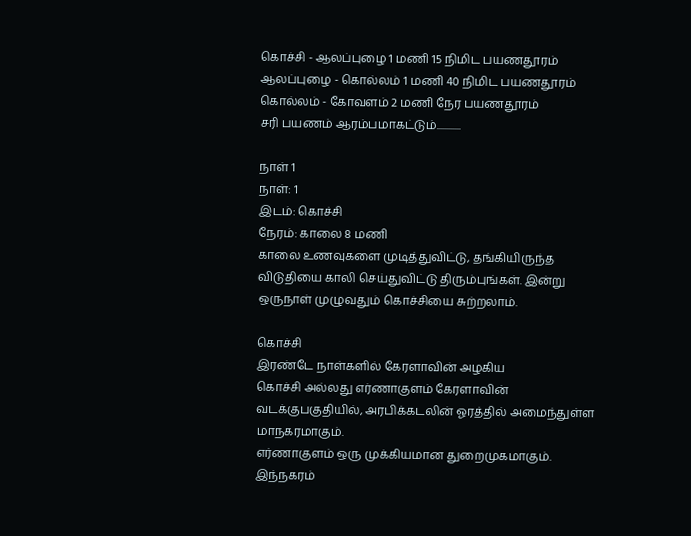கொச்சி - ஆலப்புழை 1 மணி 15 நிமிட பயணதூரம்
ஆலப்புழை - கொல்லம் 1 மணி 40 நிமிட பயணதூரம்
கொல்லம் - கோவளம் 2 மணி நேர பயணதூரம்
சரி பயணம் ஆரம்பமாகட்டும்............

நாள் 1
நாள்: 1
இடம்: கொச்சி
நேரம்: காலை 8 மணி
காலை உணவுகளை முடித்துவிட்டு, தங்கியிருந்த விடுதியை காலி செய்துவிட்டு திரும்புங்கள். இன்று ஒருநாள் முழுவதும் கொச்சியை சுற்றலாம்.

கொச்சி
இரண்டே நாள்களில் கேரளாவின் அழகிய
கொச்சி அல்லது எர்ணாகுளம் கேரளாவின் வடக்குபகுதியில், அரபிக்கடலின் ஓரத்தில் அமைந்துள்ள மாநகரமாகும்.
எர்ணாகுளம் ஒரு முக்கியமான துறைமுகமாகும். இந்நகரம்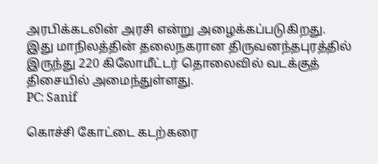அரபிக்கடலின் அரசி என்று அழைக்கப்படுகிறது.
இது மாநிலத்தின் தலைநகரான திருவனந்தபுரத்தில் இருந்து 220 கிலோமீட்டர் தொலைவில் வடக்குத் திசையில் அமைந்துள்ளது.
PC: Sanif

கொச்சி கோட்டை கடற்கரை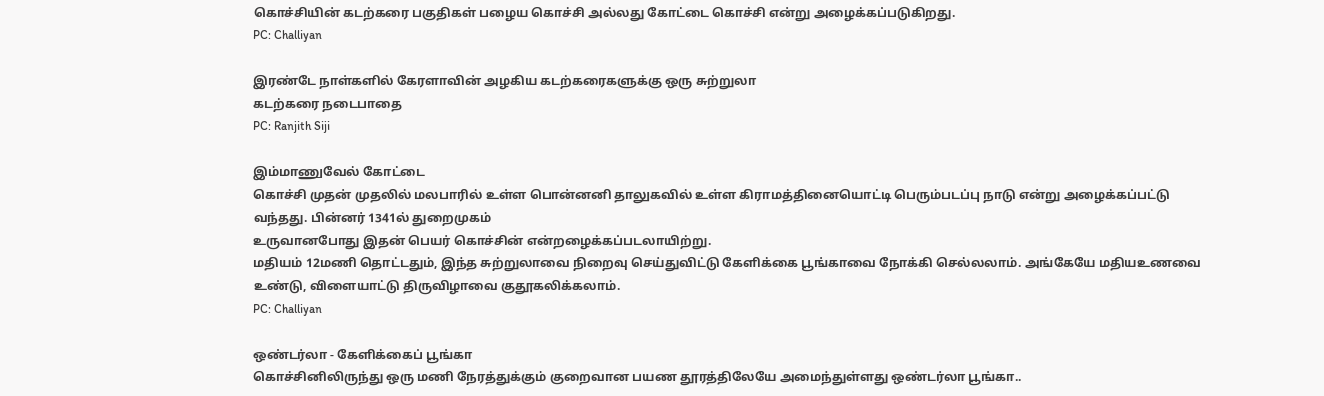கொச்சியின் கடற்கரை பகுதிகள் பழைய கொச்சி அல்லது கோட்டை கொச்சி என்று அழைக்கப்படுகிறது.
PC: Challiyan

இரண்டே நாள்களில் கேரளாவின் அழகிய கடற்கரைகளுக்கு ஒரு சுற்றுலா
கடற்கரை நடைபாதை
PC: Ranjith Siji

இம்மாணுவேல் கோட்டை
கொச்சி முதன் முதலில் மலபாரில் உள்ள பொன்னனி தாலுகவில் உள்ள கிராமத்தினையொட்டி பெரும்படப்பு நாடு என்று அழைக்கப்பட்டு வந்தது. பின்னர் 1341ல் துறைமுகம்
உருவானபோது இதன் பெயர் கொச்சின் என்றழைக்கப்படலாயிற்று.
மதியம் 12மணி தொட்டதும், இந்த சுற்றுலாவை நிறைவு செய்துவிட்டு கேளிக்கை பூங்காவை நோக்கி செல்லலாம். அங்கேயே மதியஉணவை உண்டு, விளையாட்டு திருவிழாவை குதூகலிக்கலாம்.
PC: Challiyan

ஒண்டர்லா - கேளிக்கைப் பூங்கா
கொச்சினிலிருந்து ஒரு மணி நேரத்துக்கும் குறைவான பயண தூரத்திலேயே அமைந்துள்ளது ஒண்டர்லா பூங்கா..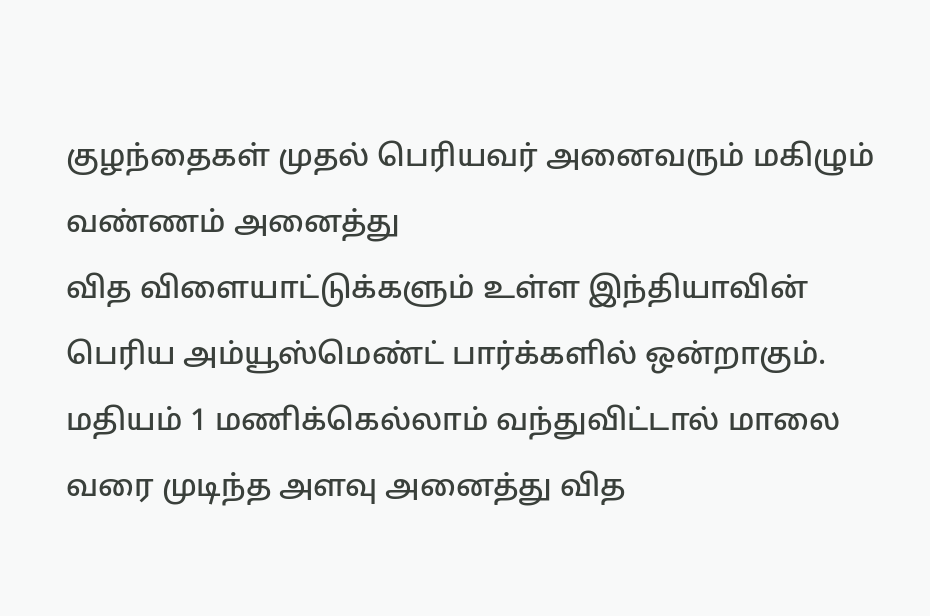குழந்தைகள் முதல் பெரியவர் அனைவரும் மகிழும் வண்ணம் அனைத்து
வித விளையாட்டுக்களும் உள்ள இந்தியாவின் பெரிய அம்யூஸ்மெண்ட் பார்க்களில் ஒன்றாகும்.
மதியம் 1 மணிக்கெல்லாம் வந்துவிட்டால் மாலை வரை முடிந்த அளவு அனைத்து வித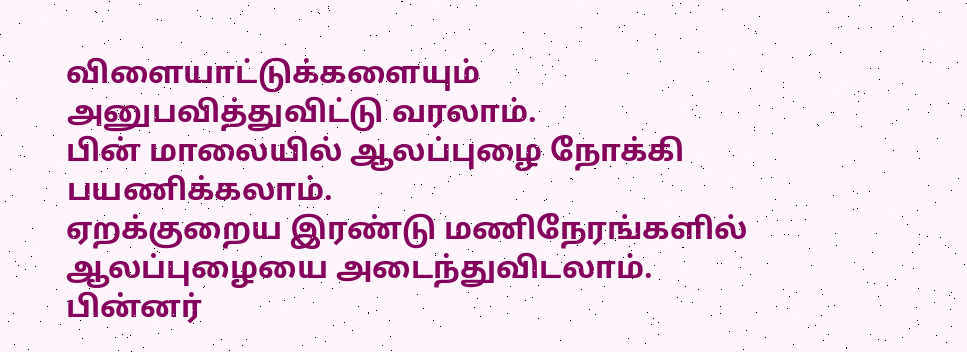விளையாட்டுக்களையும் அனுபவித்துவிட்டு வரலாம்.
பின் மாலையில் ஆலப்புழை நோக்கி பயணிக்கலாம்.
ஏறக்குறைய இரண்டு மணிநேரங்களில் ஆலப்புழையை அடைந்துவிடலாம். பின்னர்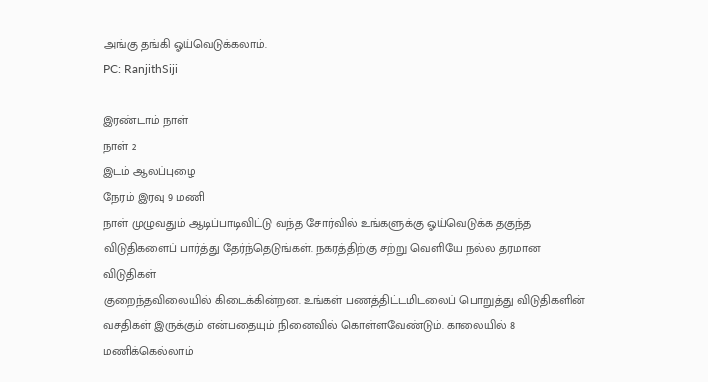அங்கு தங்கி ஓய்வெடுக்கலாம்.
PC: RanjithSiji

இரண்டாம் நாள்
நாள் 2
இடம் ஆலப்புழை
நேரம் இரவு 9 மணி
நாள் முழுவதும் ஆடிப்பாடிவிட்டு வந்த சோர்வில் உங்களுக்கு ஓய்வெடுக்க தகுந்த விடுதிகளைப் பார்த்து தேர்ந்தெடுங்கள். நகரத்திற்கு சற்று வெளியே நல்ல தரமான விடுதிகள்
குறைந்தவிலையில் கிடைக்கின்றன. உங்கள் பணத்திட்டமிடலைப் பொறுத்து விடுதிகளின் வசதிகள் இருக்கும் என்பதையும் நினைவில் கொள்ளவேண்டும். காலையில் 8
மணிக்கெல்லாம்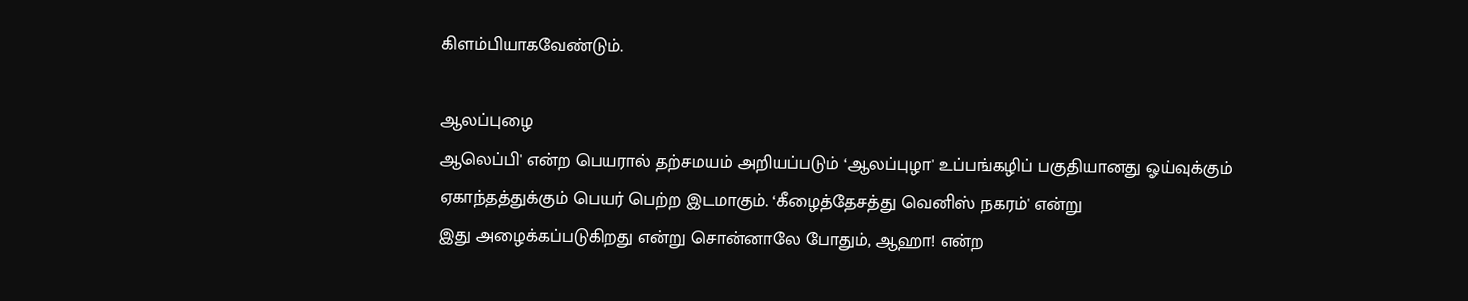கிளம்பியாகவேண்டும்.

ஆலப்புழை
ஆலெப்பி' என்ற பெயரால் தற்சமயம் அறியப்படும் ‘ஆலப்புழா' உப்பங்கழிப் பகுதியானது ஓய்வுக்கும் ஏகாந்தத்துக்கும் பெயர் பெற்ற இடமாகும். ‘கீழைத்தேசத்து வெனிஸ் நகரம்' என்று
இது அழைக்கப்படுகிறது என்று சொன்னாலே போதும், ஆஹா! என்ற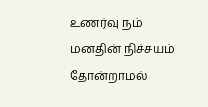உணர்வு நம் மனதின் நிச்சயம் தோன்றாமல்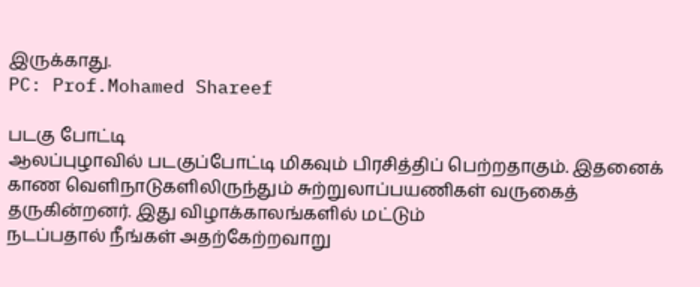இருக்காது.
PC: Prof.Mohamed Shareef

படகு போட்டி
ஆலப்புழாவில் படகுப்போட்டி மிகவும் பிரசித்திப் பெற்றதாகும். இதனைக் காண வெளிநாடுகளிலிருந்தும் சுற்றுலாப்பயணிகள் வருகைத் தருகின்றனர். இது விழாக்காலங்களில் மட்டும்
நடப்பதால் நீங்கள் அதற்கேற்றவாறு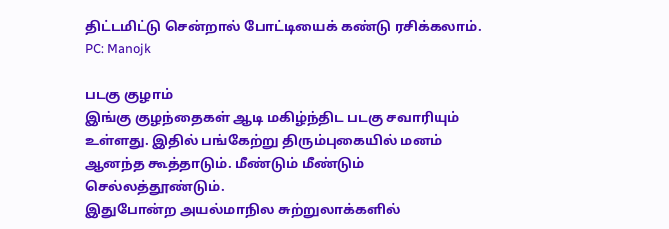திட்டமிட்டு சென்றால் போட்டியைக் கண்டு ரசிக்கலாம்.
PC: Manojk

படகு குழாம்
இங்கு குழந்தைகள் ஆடி மகிழ்ந்திட படகு சவாரியும் உள்ளது. இதில் பங்கேற்று திரும்புகையில் மனம் ஆனந்த கூத்தாடும். மீண்டும் மீண்டும் செல்லத்தூண்டும்.
இதுபோன்ற அயல்மாநில சுற்றுலாக்களில்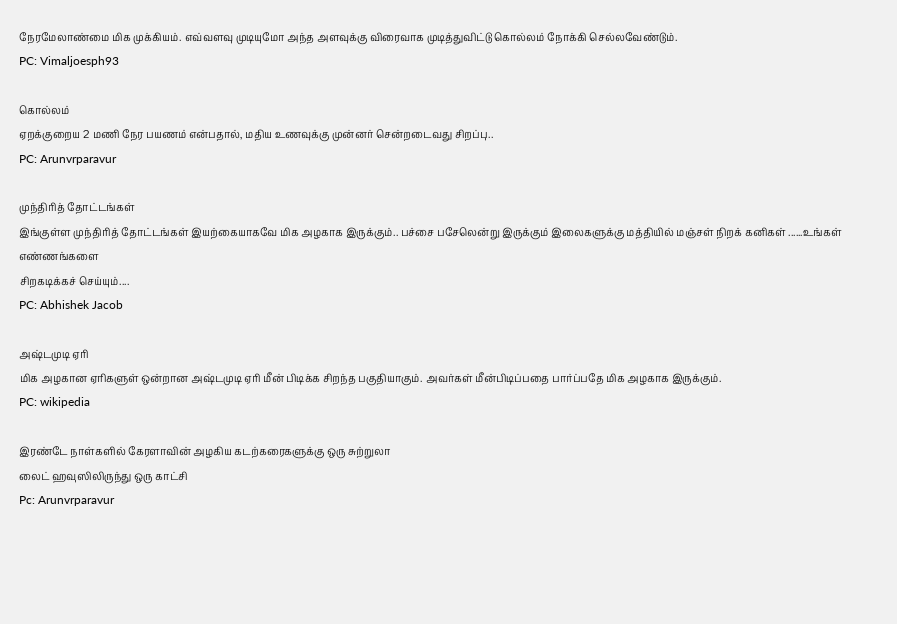நேரமேலாண்மை மிக முக்கியம். எவ்வளவு முடியுமோ அந்த அளவுக்கு விரைவாக முடித்துவிட்டு கொல்லம் நோக்கி செல்லவேண்டும்.
PC: Vimaljoesph93

கொல்லம்
ஏறக்குறைய 2 மணி நேர பயணம் என்பதால், மதிய உணவுக்கு முன்னர் சென்றடைவது சிறப்பு..
PC: Arunvrparavur

முந்திரித் தோட்டங்கள்
இங்குள்ள முந்திரித் தோட்டங்கள் இயற்கையாகவே மிக அழகாக இருக்கும்.. பச்சை பசேலென்று இருக்கும் இலைகளுக்கு மத்தியில் மஞ்சள் நிறக் கனிகள் ......உங்கள் எண்ணங்களை
சிறகடிக்கச் செய்யும்....
PC: Abhishek Jacob

அஷ்டமுடி ஏரி
மிக அழகான ஏரிகளுள் ஒன்றான அஷ்டமுடி ஏரி மீன் பிடிக்க சிறந்த பகுதியாகும். அவர்கள் மீன்பிடிப்பதை பார்ப்பதே மிக அழகாக இருக்கும்.
PC: wikipedia

இரண்டே நாள்களில் கேரளாவின் அழகிய கடற்கரைகளுக்கு ஒரு சுற்றுலா
லைட் ஹவுஸிலிருந்து ஒரு காட்சி
Pc: Arunvrparavur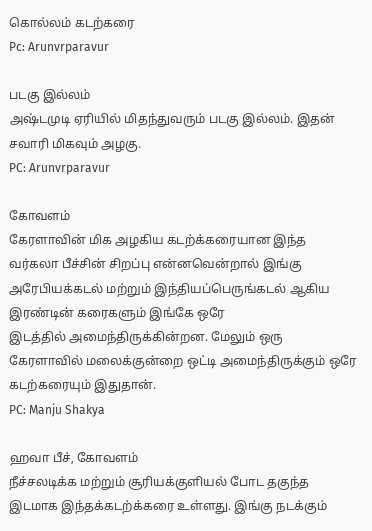கொல்லம் கடற்கரை
Pc: Arunvrparavur

படகு இல்லம்
அஷ்டமுடி ஏரியில் மிதந்துவரும் படகு இல்லம். இதன் சவாரி மிகவும் அழகு.
PC: Arunvrparavur

கோவளம்
கேரளாவின் மிக அழகிய கடற்க்கரையான இந்த வர்கலா பீச்சின் சிறப்பு என்னவென்றால் இங்கு அரேபியக்கடல் மற்றும் இந்தியப்பெருங்கடல் ஆகிய இரண்டின் கரைகளும் இங்கே ஒரே
இடத்தில் அமைந்திருக்கின்றன. மேலும் ஒரு கேரளாவில் மலைக்குன்றை ஒட்டி அமைந்திருக்கும் ஒரே கடற்கரையும் இதுதான்.
PC: Manju Shakya

ஹவா பீச், கோவளம்
நீச்சலடிக்க மற்றும் சூரியக்குளியல் போட தகுந்த இடமாக இந்தக்கடற்க்கரை உள்ளது. இங்கு நடக்கும்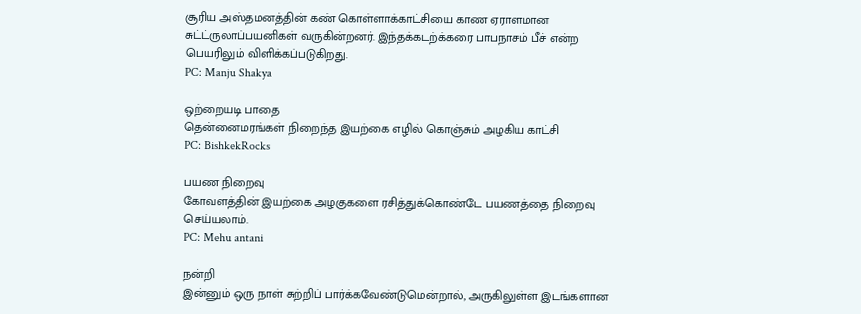சூரிய அஸ்தமனத்தின் கண் கொள்ளாக்காட்சியை காண ஏராளமான
சுட்ட்ருலாப்பயனிகள் வருகின்றனர். இந்தக்கடற்க்கரை பாபநாசம் பீச் என்ற பெயரிலும் விளிக்கப்படுகிறது.
PC: Manju Shakya

ஒற்றையடி பாதை
தென்னைமரங்கள் நிறைந்த இயற்கை எழில் கொஞ்சும் அழகிய காட்சி
PC: BishkekRocks

பயண நிறைவு
கோவளத்தின் இயற்கை அழகுகளை ரசித்துக்கொண்டே பயணத்தை நிறைவு செய்யலாம்.
PC: Mehu antani

நன்றி
இன்னும் ஒரு நாள் சுற்றிப் பார்க்கவேண்டுமென்றால், அருகிலுள்ள இடங்களான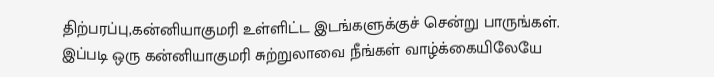திற்பரப்பு,கன்னியாகுமரி உள்ளிட்ட இடங்களுக்குச் சென்று பாருங்கள்.
இப்படி ஒரு கன்னியாகுமரி சுற்றுலாவை நீங்கள் வாழ்க்கையிலேயே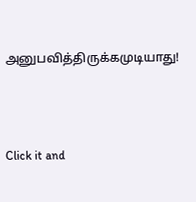அனுபவித்திருக்கமுடியாது!



Click it and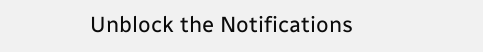Unblock the Notifications